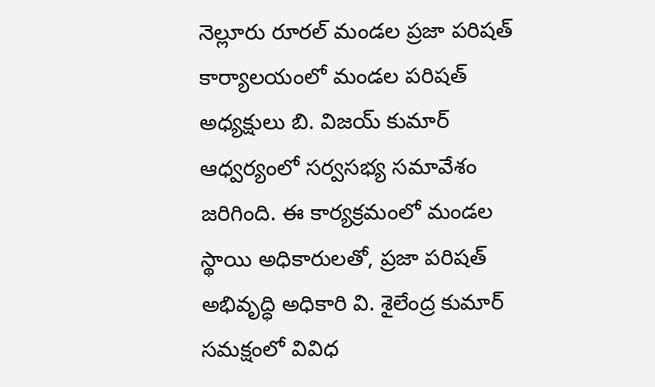నెల్లూరు రూరల్ మండల ప్రజా పరిషత్ కార్యాలయంలో మండల పరిషత్ అధ్యక్షులు బి. విజయ్ కుమార్ ఆధ్వర్యంలో సర్వసభ్య సమావేశం జరిగింది. ఈ కార్యక్రమంలో మండల స్థాయి అధికారులతో, ప్రజా పరిషత్ అభివృద్ధి అధికారి వి. శైలేంద్ర కుమార్ సమక్షంలో వివిధ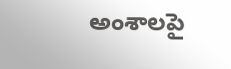అంశాలపై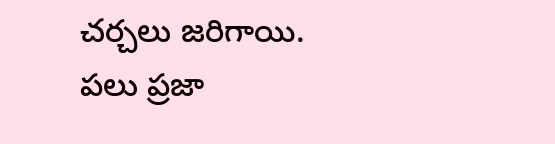చర్చలు జరిగాయి. పలు ప్రజా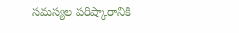సమస్యల పరిష్కారానికి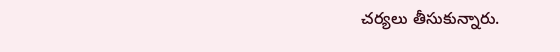చర్యలు తీసుకున్నారు.